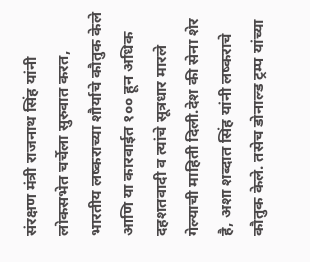संरक्षण मंत्री राजनाथ सिंह यांनी लोकसभेत चर्चेला सुरुवात करत, भारतीय लष्कराच्या शौर्याचे कौतुक केले आणि या कारवाईत १०० हून अधिक दहशतवादी व त्यांचे सूत्रधार मारले गेल्याची माहिती दिली.देश की सेना शेर है, अशा शब्दात सिंह यांनी लष्कराचे कौतुक केले. तसेच डोनाल्ड ट्रम्प यांच्या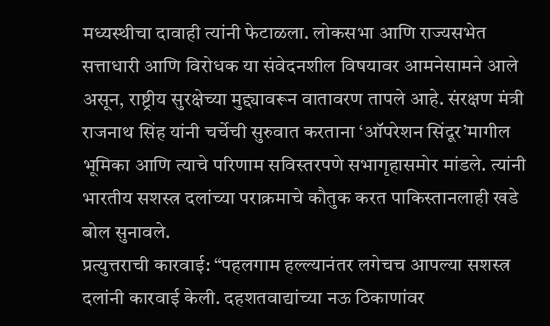मध्यस्थीचा दावाही त्यांनी फेटाळला. लोकसभा आणि राज्यसभेत सत्ताधारी आणि विरोधक या संवेदनशील विषयावर आमनेसामने आले असून, राष्ट्रीय सुरक्षेच्या मुद्द्यावरून वातावरण तापले आहे. संरक्षण मंत्री राजनाथ सिंह यांनी चर्चेची सुरुवात करताना ‘ऑपरेशन सिंदूर’मागील भूमिका आणि त्याचे परिणाम सविस्तरपणे सभागृहासमोर मांडले. त्यांनी भारतीय सशस्त्र दलांच्या पराक्रमाचे कौतुक करत पाकिस्तानलाही खडे बोल सुनावले.
प्रत्युत्तराची कारवाई: “पहलगाम हल्ल्यानंतर लगेचच आपल्या सशस्त्र दलांनी कारवाई केली. दहशतवाद्यांच्या नऊ ठिकाणांवर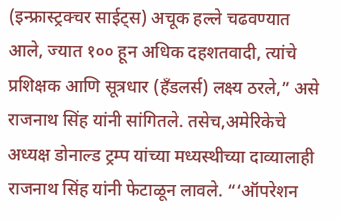(इन्फ्रास्ट्रक्चर साईट्स) अचूक हल्ले चढवण्यात आले, ज्यात १०० हून अधिक दहशतवादी, त्यांचे प्रशिक्षक आणि सूत्रधार (हँडलर्स) लक्ष्य ठरले,” असे राजनाथ सिंह यांनी सांगितले. तसेच,अमेरिकेचे अध्यक्ष डोनाल्ड ट्रम्प यांच्या मध्यस्थीच्या दाव्यालाही राजनाथ सिंह यांनी फेटाळून लावले. “‘ऑपरेशन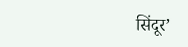सिंदूर’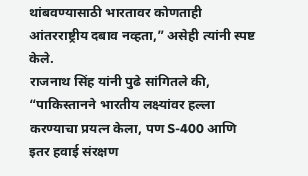थांबवण्यासाठी भारतावर कोणताही आंतरराष्ट्रीय दबाव नव्हता,” असेही त्यांनी स्पष्ट केले.
राजनाथ सिंह यांनी पुढे सांगितले की, “पाकिस्तानने भारतीय लक्ष्यांवर हल्ला करण्याचा प्रयत्न केला, पण S-400 आणि इतर हवाई संरक्षण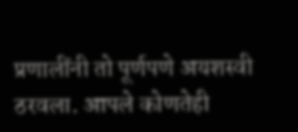प्रणालींनी तो पूर्णपणे अयशस्वी ठरवला. आपले कोणतेही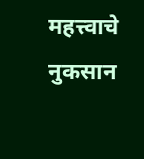महत्त्वाचे नुकसान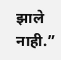झाले नाही.”